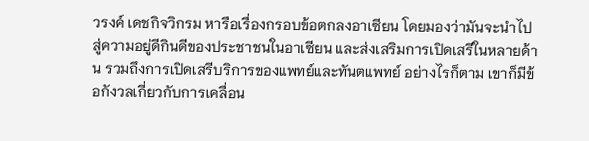วรงค์ เดชกิจวิกรม หารือเรื่องกรอบข้อตกลงอาเซียน โดยมองว่ามันจะนำไปสู่ความอยู่ดีกินดีของประชาชนในอาเซียน และส่งเสริมการเปิดเสรีในหลายด้าน รวมถึงการเปิดเสรีบริการของแพทย์และทันตแพทย์ อย่างไรก็ตาม เขาก็มีข้อกังวลเกี่ยวกับการเคลื่อน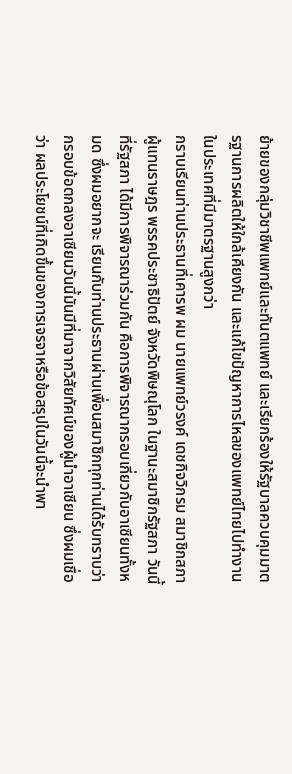ย้ายของกลุ่มวิชาชีพแพทย์และทันตแพทย์ และเรียกร้องให้รัฐบาลควบคุมมาตรฐานการผลิตให้ใกล้เคียงกัน และแก้ไขปัญหาการไหลของแพทย์ไทยไปทำงานในประเทศที่มีมาตรฐานสูงกว่า
กราบเรียนท่านประธานที่เคารพ ผม นายแพทย์วรงค์ เดชกิจวิกรม สมาชิกสภา ผู้แทนราษฎร พรรคประชาธิปัตย์ จังหวัดพิษณุโลก ในฐานะสมาชิกรัฐสภา วันนี้ที่รัฐสภา ได้มีการพิจารณาร่วมกัน คือการพิจารณากรอบเกี่ยวกับอาเซียนทั้งหมด ซึ่งผมอยากจะ เรียนกับท่านประธานผ่านเพื่อนสมาชิกทุกท่านได้รับทราบว่า กรอบข้อตกลงอาเซียนวันนี้มันมีที่มาจากวิสัยทัศน์ของผู้นําอาเซียน ซึ่งผมเชื่อว่า ผลประโยชน์ที่เกิดขึ้นของการเจรจาหรือข้อสรุปในวันนี้จะนําพา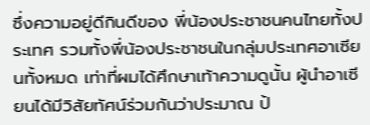ซึ่งความอยู่ดีกินดีของ พี่น้องประชาชนคนไทยทั้งประเทศ รวมทั้งพี่น้องประชาชนในกลุ่มประเทศอาเซียนทั้งหมด เท่าที่ผมได้ศึกษาเท้าความดูนั้น ผู้นําอาเซียนได้มีวิสัยทัศน์ร่วมกันว่าประมาณ ป้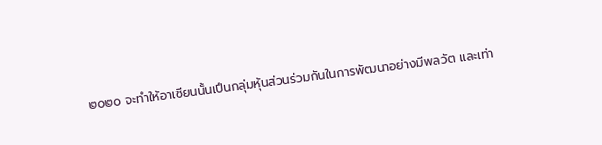๒๐๒๐ จะทําให้อาเซียนนั้นเปึนกลุ่มหุ้นส่วนร่วมกันในการพัฒนาอย่างมีพลวัต และเท่า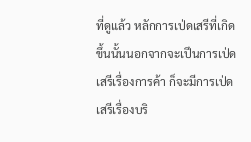ที่ดูแล้ว หลักการเป่ดเสรีที่เกิดขึ้นนั้นนอกจากจะเปึนการเป่ดเสรีเรื่องการค้า ก็จะมีการเป่ด เสรีเรื่องบริ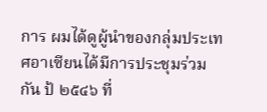การ ผมได้ดูผู้นําของกลุ่มประเทศอาเซียนได้มีการประชุมร่วมกัน ป้ ๒๕๔๖ ที่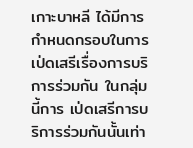เกาะบาหลี ได้มีการกําหนดกรอบในการเป่ดเสรีเรื่องการบริการร่วมกัน ในกลุ่มนี้การ เป่ดเสรีการบริการร่วมกันนั้นเท่า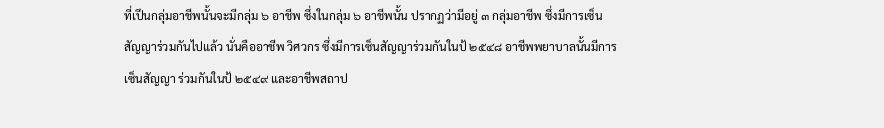ที่เปึนกลุ่มอาชีพนั้นจะมีกลุ่ม ๖ อาชีพ ซึ่งในกลุ่ม ๖ อาชีพนั้น ปรากฏว่ามีอยู่ ๓ กลุ่มอาชีพ ซึ่งมีการเซ็นสัญญาร่วมกันไปแล้ว นั่นคืออาชีพ วิศวกร ซึ่งมีการเซ็นสัญญาร่วมกันในป้ ๒๕๔๘ อาชีพพยาบาลนั้นมีการเซ็นสัญญา ร่วมกันในป้ ๒๕๔๙ และอาชีพสถาป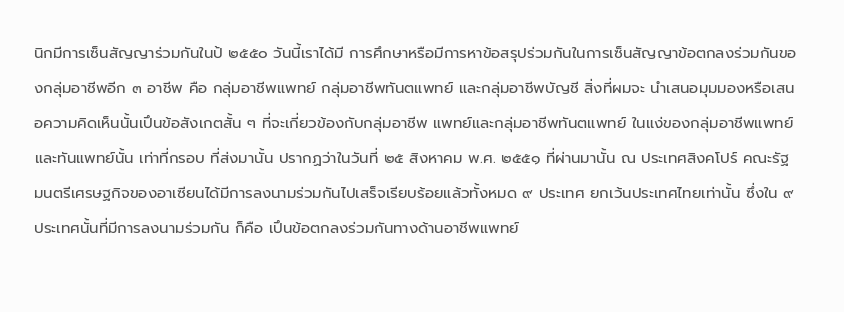นิกมีการเซ็นสัญญาร่วมกันในป้ ๒๕๕๐ วันนี้เราได้มี การศึกษาหรือมีการหาข้อสรุปร่วมกันในการเซ็นสัญญาข้อตกลงร่วมกันของกลุ่มอาชีพอีก ๓ อาชีพ คือ กลุ่มอาชีพแพทย์ กลุ่มอาชีพทันตแพทย์ และกลุ่มอาชีพบัญชี สิ่งที่ผมจะ นําเสนอมุมมองหรือเสนอความคิดเห็นนั้นเปึนข้อสังเกตสั้น ๆ ที่จะเกี่ยวข้องกับกลุ่มอาชีพ แพทย์และกลุ่มอาชีพทันตแพทย์ ในแง่ของกลุ่มอาชีพแพทย์และทันแพทย์นั้น เท่าที่กรอบ ที่ส่งมานั้น ปรากฏว่าในวันที่ ๒๕ สิงหาคม พ.ศ. ๒๕๕๑ ที่ผ่านมานั้น ณ ประเทศสิงคโปร์ คณะรัฐมนตรีเศรษฐกิจของอาเซียนได้มีการลงนามร่วมกันไปเสร็จเรียบร้อยแล้วทั้งหมด ๙ ประเทศ ยกเว้นประเทศไทยเท่านั้น ซึ่งใน ๙ ประเทศนั้นที่มีการลงนามร่วมกัน ก็คือ เปึนข้อตกลงร่วมกันทางด้านอาชีพแพทย์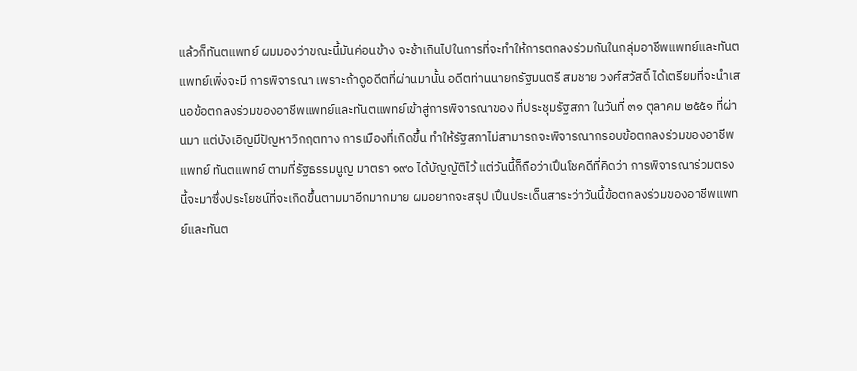แล้วก็ทันตแพทย์ ผมมองว่าขณะนี้มันค่อนข้าง จะช้าเกินไปในการที่จะทําให้การตกลงร่วมกันในกลุ่มอาชีพแพทย์และทันตแพทย์เพิ่งจะมี การพิจารณา เพราะถ้าดูอดีตที่ผ่านมานั้น อดีตท่านนายกรัฐมนตรี สมชาย วงศ์สวัสดิ์ ได้เตรียมที่จะนําเสนอข้อตกลงร่วมของอาชีพแพทย์และทันตแพทย์เข้าสู่การพิจารณาของ ที่ประชุมรัฐสภา ในวันที่ ๓๑ ตุลาคม ๒๕๕๑ ที่ผ่านมา แต่บังเอิญมีปัญหาวิกฤตทาง การเมืองที่เกิดขึ้น ทําให้รัฐสภาไม่สามารถจะพิจารณากรอบข้อตกลงร่วมของอาชีพแพทย์ ทันตแพทย์ ตามที่รัฐธรรมนูญ มาตรา ๑๙๐ ได้บัญญัติไว้ แต่วันนี้ก็ถือว่าเปึนโชคดีที่คิดว่า การพิจารณาร่วมตรงนี้จะมาซึ่งประโยชน์ที่จะเกิดขึ้นตามมาอีกมากมาย ผมอยากจะสรุป เปึนประเด็นสาระว่าวันนี้ข้อตกลงร่วมของอาชีพแพทย์และทันต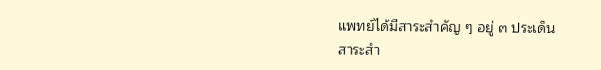แพทย์ได้มีสาระสําคัญ ๆ อยู่ ๓ ประเด็น
สาระสํา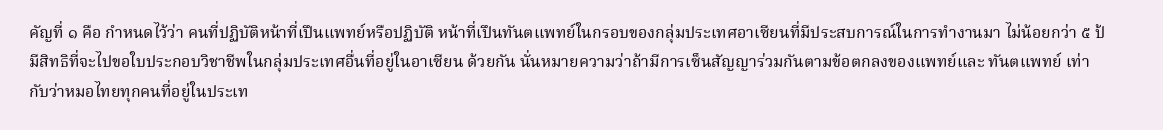คัญที่ ๑ คือ กําหนดไว้ว่า คนที่ปฏิบัติหน้าที่เปึนแพทย์หรือปฏิบัติ หน้าที่เปึนทันตแพทย์ในกรอบของกลุ่มประเทศอาเซียนที่มีประสบการณ์ในการทํางานมา ไม่น้อยกว่า ๕ ป้ มีสิทธิที่จะไปขอใบประกอบวิชาชีพในกลุ่มประเทศอื่นที่อยู่ในอาเซียน ด้วยกัน นั่นหมายความว่าถ้ามีการเซ็นสัญญาร่วมกันตามข้อตกลงของแพทย์และ ทันตแพทย์ เท่ากับว่าหมอไทยทุกคนที่อยู่ในประเท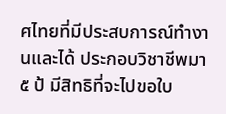ศไทยที่มีประสบการณ์ทํางานและได้ ประกอบวิชาชีพมา ๕ ป้ มีสิทธิที่จะไปขอใบ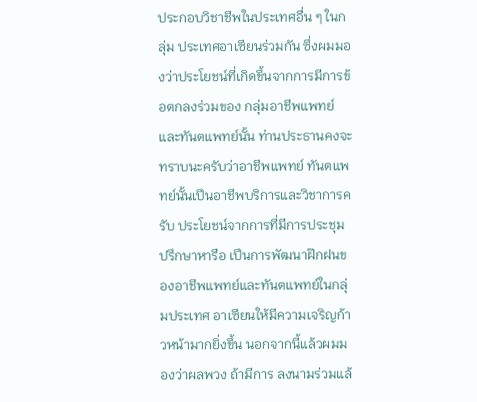ประกอบวิชาชีพในประเทศอื่น ๆ ในกลุ่ม ประเทศอาเซียนร่วมกัน ซึ่งผมมองว่าประโยชน์ที่เกิดขึ้นจากการมีการข้อตกลงร่วมของ กลุ่มอาชีพแพทย์และทันตแพทย์นั้น ท่านประธานคงจะทราบนะครับว่าอาชีพแพทย์ ทันตแพทย์นั้นเปึนอาชีพบริการและวิชาการครับ ประโยชน์จากการที่มีการประชุม ปรึกษาหารือ เปึนการพัฒนาฝ๊กฝนของอาชีพแพทย์และทันตแพทย์ในกลุ่มประเทศ อาเซียนให้มีความเจริญก้าวหน้ามากยิ่งขึ้น นอกจากนี้แล้วผมมองว่าผลพวง ถ้ามีการ ลงนามร่วมแล้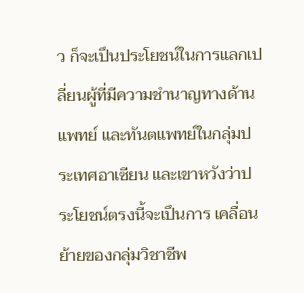ว ก็จะเปึนประโยชน์ในการแลกเปลี่ยนผู้ที่มีความชํานาญทางด้านแพทย์ และทันตแพทย์ในกลุ่มประเทศอาเซียน และเขาหวังว่าประโยชน์ตรงนี้จะเปึนการ เคลื่อนย้ายของกลุ่มวิชาชีพ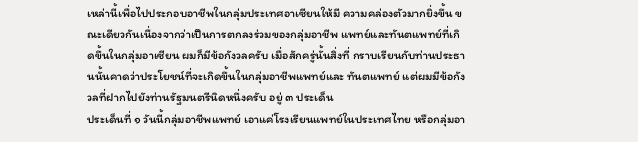เหล่านี้เพื่อไปประกอบอาชีพในกลุ่มประเทศอาเซียนให้มี ความคล่องตัวมากยิ่งขึ้น ขณะเดียวกันเนื่องจากว่าเปึนการตกลงร่วมของกลุ่มอาชีพ แพทย์และทันตแพทย์ที่เกิดขึ้นในกลุ่มอาเซียน ผมก็มีข้อกังวลครับ เมื่อสักครู่นั้นสิ่งที่ กราบเรียนกับท่านประธานนั้นคาดว่าประโยชน์ที่จะเกิดขึ้นในกลุ่มอาชีพแพทย์และ ทันตแพทย์ แต่ผมมีข้อกังวลที่ฝากไปยังท่านรัฐมนตรีนิดหนึ่งครับ อยู่ ๓ ประเด็น
ประเด็นที่ ๑ วันนี้กลุ่มอาชีพแพทย์ เอาแค่โรงเรียนแพทย์ในประเทศไทย หรือกลุ่มอา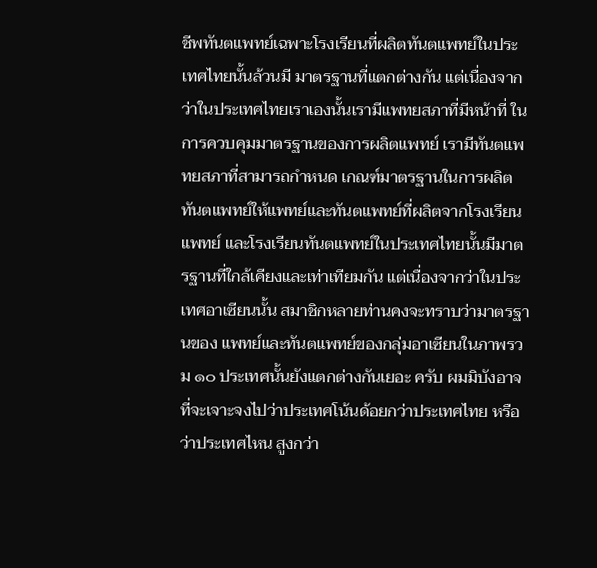ชีพทันตแพทย์เฉพาะโรงเรียนที่ผลิตทันตแพทย์ในประเทศไทยนั้นล้วนมี มาตรฐานที่แตกต่างกัน แต่เนื่องจากว่าในประเทศไทยเราเองนั้นเรามีแพทยสภาที่มีหน้าที่ ในการควบคุมมาตรฐานของการผลิตแพทย์ เรามีทันตแพทยสภาที่สามารถกําหนด เกณฑ์มาตรฐานในการผลิตทันตแพทย์ให้แพทย์และทันตแพทย์ที่ผลิตจากโรงเรียนแพทย์ และโรงเรียนทันตแพทย์ในประเทศไทยนั้นมีมาตรฐานที่ใกล้เคียงและเท่าเทียมกัน แต่เนื่องจากว่าในประเทศอาเซียนนั้น สมาชิกหลายท่านคงจะทราบว่ามาตรฐานของ แพทย์และทันตแพทย์ของกลุ่มอาเซียนในภาพรวม ๑๐ ประเทศนั้นยังแตกต่างกันเยอะ ครับ ผมมิบังอาจที่จะเจาะจงไปว่าประเทศโน้นด้อยกว่าประเทศไทย หรือว่าประเทศไหน สูงกว่า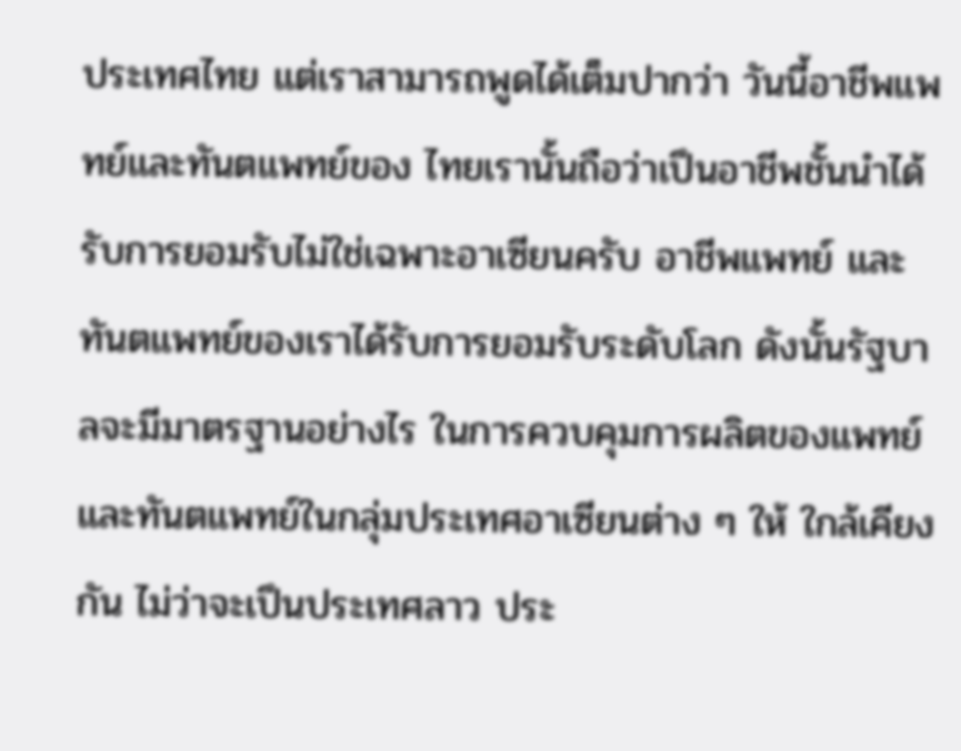ประเทศไทย แต่เราสามารถพูดได้เต็มปากว่า วันนี้อาชีพแพทย์และทันตแพทย์ของ ไทยเรานั้นถือว่าเปึนอาชีพชั้นนําได้รับการยอมรับไม่ใช่เฉพาะอาเซียนครับ อาชีพแพทย์ และทันตแพทย์ของเราได้รับการยอมรับระดับโลก ดังนั้นรัฐบาลจะมีมาตรฐานอย่างไร ในการควบคุมการผลิตของแพทย์และทันตแพทย์ในกลุ่มประเทศอาเซียนต่าง ๆ ให้ ใกล้เคียงกัน ไม่ว่าจะเปึนประเทศลาว ประ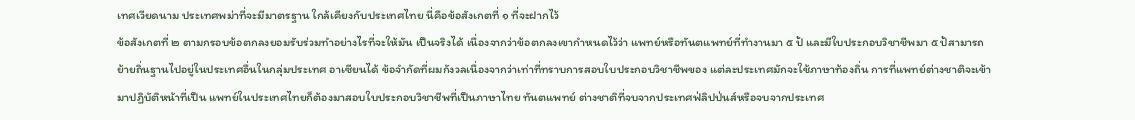เทศเวียดนาม ประเทศพม่าที่จะมีมาตรฐาน ใกล้เคียงกับประเทศไทย นี่คือข้อสังเกตที่ ๑ ที่จะฝากไว้
ข้อสังเกตที่ ๒ ตามกรอบข้อตกลงยอมรับร่วมทําอย่างไรที่จะให้มัน เปึนจริงได้ เนื่องจากว่าข้อตกลงเขากําหนดไว้ว่า แพทย์หรือทันตแพทย์ที่ทํางานมา ๕ ป้ และมีใบประกอบวิชาชีพมา ๕ ป้สามารถย้ายถิ่นฐานไปอยู่ในประเทศอื่นในกลุ่มประเทศ อาเซียนได้ ข้อจํากัดที่ผมกังวลเนื่องจากว่าเท่าที่ทราบการสอบใบประกอบวิชาชีพของ แต่ละประเทศมักจะใช้ภาษาท้องถิ่น การที่แพทย์ต่างชาติจะเข้ามาปฏิบัติหน้าที่เปึน แพทย์ในประเทศไทยก็ต้องมาสอบใบประกอบวิชาชีพที่เปึนภาษาไทย ทันตแพทย์ ต่างชาติที่จบจากประเทศฟ่ลิปป่นส์หรือจบจากประเทศ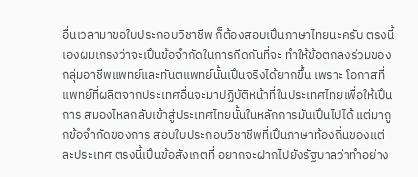อื่นเวลามาขอใบประกอบวิชาชีพ ก็ต้องสอบเปึนภาษาไทยนะครับ ตรงนี้เองผมเกรงว่าจะเปึนข้อจํากัดในการกีดกันที่จะ ทําให้ข้อตกลงร่วมของกลุ่มอาชีพแพทย์และทันตแพทย์นั้นเปึนจริงได้ยากขึ้น เพราะ โอกาสที่แพทย์ที่ผลิตจากประเทศอื่นจะมาปฏิบัติหน้าที่ในประเทศไทยเพื่อให้เปึนการ สมองไหลกลับเข้าสู่ประเทศไทยนั้นในหลักการมันเปึนไปได้ แต่มาถูกข้อจํากัดของการ สอบใบประกอบวิชาชีพที่เปึนภาษาท้องถิ่นของแต่ละประเทศ ตรงนี้เปึนข้อสังเกตที่ อยากจะฝากไปยังรัฐบาลว่าทําอย่าง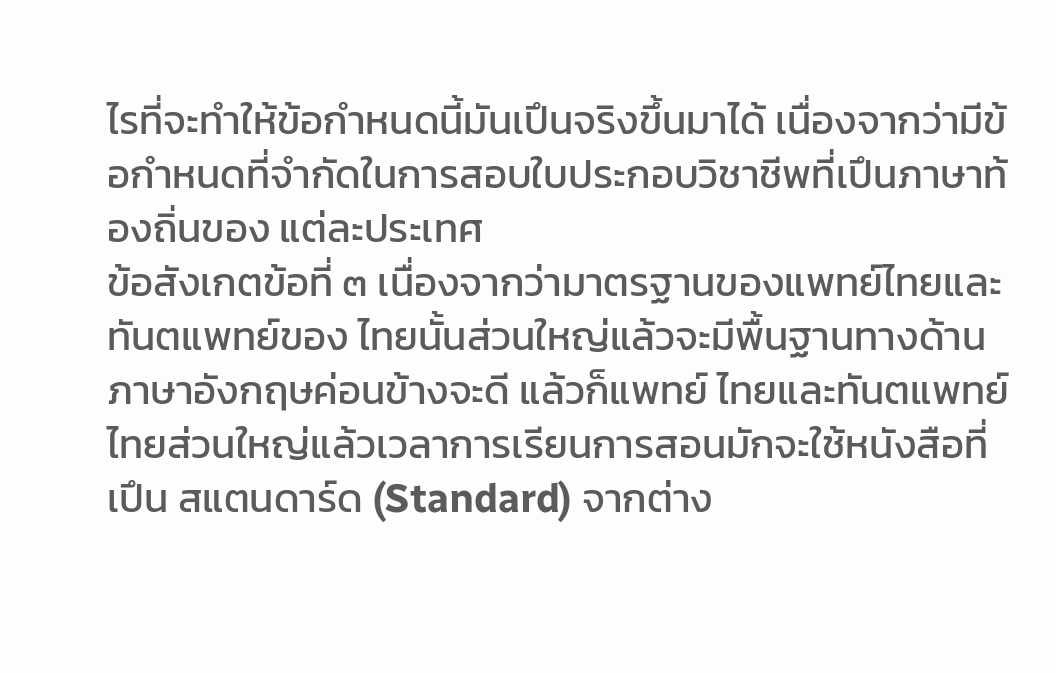ไรที่จะทําให้ข้อกําหนดนี้มันเปึนจริงขึ้นมาได้ เนื่องจากว่ามีข้อกําหนดที่จํากัดในการสอบใบประกอบวิชาชีพที่เปึนภาษาท้องถิ่นของ แต่ละประเทศ
ข้อสังเกตข้อที่ ๓ เนื่องจากว่ามาตรฐานของแพทย์ไทยและทันตแพทย์ของ ไทยนั้นส่วนใหญ่แล้วจะมีพื้นฐานทางด้านภาษาอังกฤษค่อนข้างจะดี แล้วก็แพทย์ ไทยและทันตแพทย์ไทยส่วนใหญ่แล้วเวลาการเรียนการสอนมักจะใช้หนังสือที่เปึน สแตนดาร์ด (Standard) จากต่าง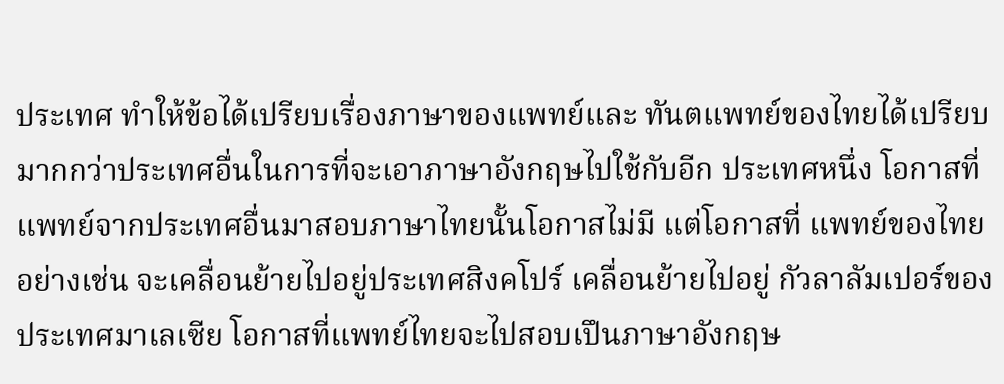ประเทศ ทําให้ข้อได้เปรียบเรื่องภาษาของแพทย์และ ทันตแพทย์ของไทยได้เปรียบมากกว่าประเทศอื่นในการที่จะเอาภาษาอังกฤษไปใช้กับอีก ประเทศหนึ่ง โอกาสที่แพทย์จากประเทศอื่นมาสอบภาษาไทยนั้นโอกาสไม่มี แต่โอกาสที่ แพทย์ของไทย อย่างเช่น จะเคลื่อนย้ายไปอยู่ประเทศสิงคโปร์ เคลื่อนย้ายไปอยู่ กัวลาลัมเปอร์ของประเทศมาเลเซีย โอกาสที่แพทย์ไทยจะไปสอบเปึนภาษาอังกฤษ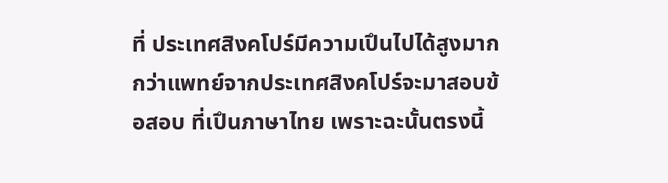ที่ ประเทศสิงคโปร์มีความเปึนไปได้สูงมากกว่าแพทย์จากประเทศสิงคโปร์จะมาสอบข้อสอบ ที่เปึนภาษาไทย เพราะฉะนั้นตรงนี้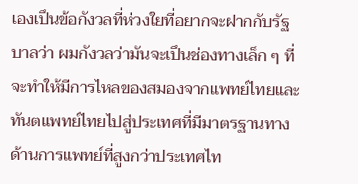เองเปึนข้อกังวลที่ห่วงใยที่อยากจะฝากกับรัฐบาลว่า ผมกังวลว่ามันจะเปึนช่องทางเล็ก ๆ ที่จะทําให้มีการไหลของสมองจากแพทย์ไทยและ ทันตแพทย์ไทยไปสู่ประเทศที่มีมาตรฐานทางด้านการแพทย์ที่สูงกว่าประเทศไท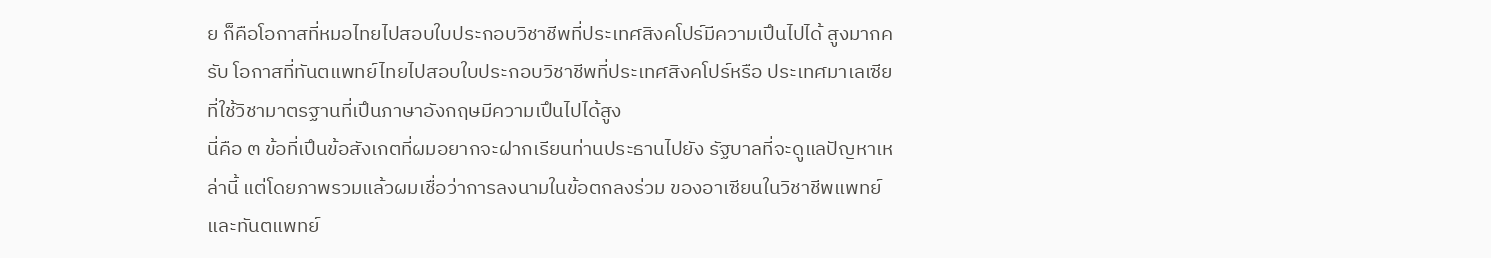ย ก็คือโอกาสที่หมอไทยไปสอบใบประกอบวิชาชีพที่ประเทศสิงคโปร์มีความเปึนไปได้ สูงมากครับ โอกาสที่ทันตแพทย์ไทยไปสอบใบประกอบวิชาชีพที่ประเทศสิงคโปร์หรือ ประเทศมาเลเซียที่ใช้วิชามาตรฐานที่เปึนภาษาอังกฤษมีความเปึนไปได้สูง
นี่คือ ๓ ข้อที่เปึนข้อสังเกตที่ผมอยากจะฝากเรียนท่านประธานไปยัง รัฐบาลที่จะดูแลปัญหาเหล่านี้ แต่โดยภาพรวมแล้วผมเชื่อว่าการลงนามในข้อตกลงร่วม ของอาเซียนในวิชาชีพแพทย์และทันตแพทย์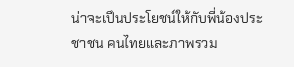น่าจะเปึนประโยชน์ให้กับพี่น้องประชาชน คนไทยและภาพรวม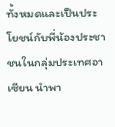ทั้งหมดและเปึนประโยชน์กับพี่น้องประชาชนในกลุ่มประเทศอาเซียน นําพา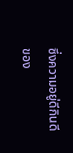ซึ่งความอยู่ดีกินดีของ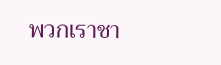พวกเราชา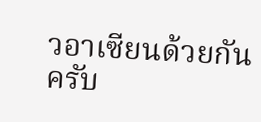วอาเซียนด้วยกันครับ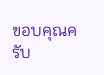ขอบคุณครับ